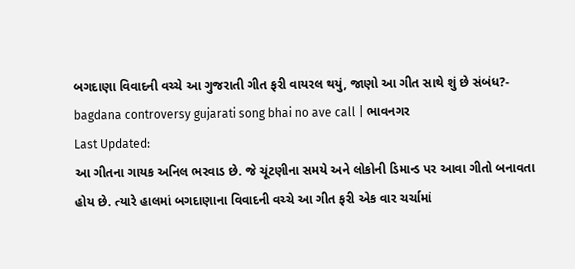બગદાણા વિવાદની વચ્ચે આ ગુજરાતી ગીત ફરી વાયરલ થયું, જાણો આ ગીત સાથે શું છે સંબંધ?- bagdana controversy gujarati song bhai no ave call | ભાવનગર
Last Updated:
આ ગીતના ગાયક અનિલ ભરવાડ છે. જે ચૂંટણીના સમયે અને લોકોની ડિમાન્ડ પર આવા ગીતો બનાવતા હોય છે. ત્યારે હાલમાં બગદાણાના વિવાદની વચ્ચે આ ગીત ફરી એક વાર ચર્ચામાં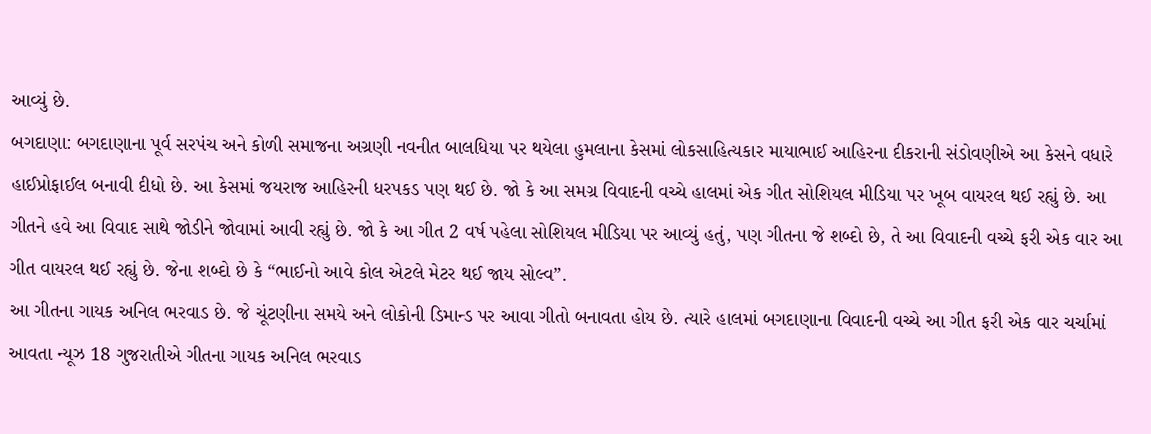આવ્યું છે.
બગદાણા: બગદાણાના પૂર્વ સરપંચ અને કોળી સમાજના અગ્રણી નવનીત બાલધિયા પર થયેલા હુમલાના કેસમાં લોકસાહિત્યકાર માયાભાઈ આહિરના દીકરાની સંડોવણીએ આ કેસને વધારે હાઈપ્રોફાઈલ બનાવી દીધો છે. આ કેસમાં જયરાજ આહિરની ધરપકડ પણ થઈ છે. જો કે આ સમગ્ર વિવાદની વચ્ચે હાલમાં એક ગીત સોશિયલ મીડિયા પર ખૂબ વાયરલ થઈ રહ્યું છે. આ ગીતને હવે આ વિવાદ સાથે જોડીને જોવામાં આવી રહ્યું છે. જો કે આ ગીત 2 વર્ષ પહેલા સોશિયલ મીડિયા પર આવ્યું હતું, પણ ગીતના જે શબ્દો છે, તે આ વિવાદની વચ્ચે ફરી એક વાર આ ગીત વાયરલ થઈ રહ્યું છે. જેના શબ્દો છે કે “ભાઈનો આવે કોલ એટલે મેટર થઈ જાય સોલ્વ”.
આ ગીતના ગાયક અનિલ ભરવાડ છે. જે ચૂંટણીના સમયે અને લોકોની ડિમાન્ડ પર આવા ગીતો બનાવતા હોય છે. ત્યારે હાલમાં બગદાણાના વિવાદની વચ્ચે આ ગીત ફરી એક વાર ચર્ચામાં આવતા ન્યૂઝ 18 ગુજરાતીએ ગીતના ગાયક અનિલ ભરવાડ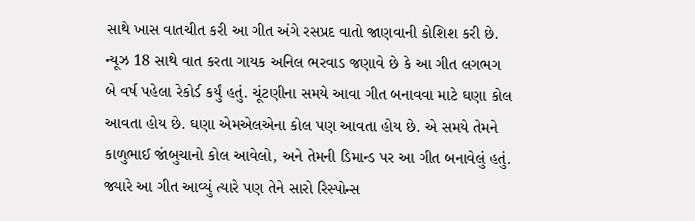સાથે ખાસ વાતચીત કરી આ ગીત અંગે રસપ્રદ વાતો જાણવાની કોશિશ કરી છે.
ન્યૂઝ 18 સાથે વાત કરતા ગાયક અનિલ ભરવાડ જણાવે છે કે આ ગીત લગભગ બે વર્ષ પહેલા રેકોર્ડ કર્યું હતું. ચૂંટણીના સમયે આવા ગીત બનાવવા માટે ઘણા કોલ આવતા હોય છે. ઘણા એમએલએના કોલ પણ આવતા હોય છે. એ સમયે તેમને કાળુભાઈ જાંબુચાનો કોલ આવેલો, અને તેમની ડિમાન્ડ પર આ ગીત બનાવેલું હતું. જ્યારે આ ગીત આવ્યું ત્યારે પણ તેને સારો રિસ્પોન્સ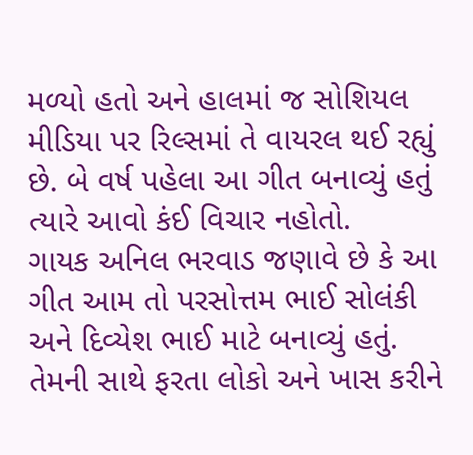મળ્યો હતો અને હાલમાં જ સોશિયલ મીડિયા પર રિલ્સમાં તે વાયરલ થઈ રહ્યું છે. બે વર્ષ પહેલા આ ગીત બનાવ્યું હતું ત્યારે આવો કંઈ વિચાર નહોતો.
ગાયક અનિલ ભરવાડ જણાવે છે કે આ ગીત આમ તો પરસોત્તમ ભાઈ સોલંકી અને દિવ્યેશ ભાઈ માટે બનાવ્યું હતું. તેમની સાથે ફરતા લોકો અને ખાસ કરીને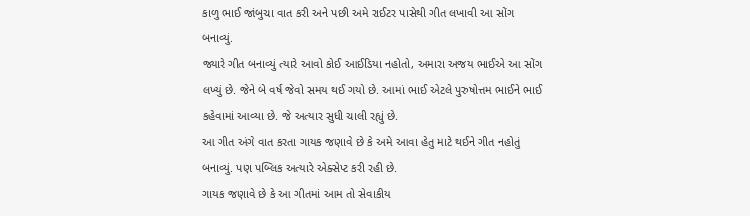કાળુ ભાઈ જાંબુચા વાત કરી અને પછી અમે રાઈટર પાસેથી ગીત લખાવી આ સોંગ બનાવ્યું.
જ્યારે ગીત બનાવ્યું ત્યારે આવો કોઈ આઈડિયા નહોતો, અમારા અજય ભાઈએ આ સોંગ લખ્યું છે. જેને બે વર્ષ જેવો સમય થઈ ગયો છે. આમાં ભાઈ એટલે પુરુષોત્તમ ભાઈને ભાઈ કહેવામાં આવ્યા છે. જે અત્યાર સુધી ચાલી રહ્યું છે.
આ ગીત અંગે વાત કરતા ગાયક જણાવે છે કે અમે આવા હેતુ માટે થઈને ગીત નહોતું બનાવ્યું. પણ પબ્લિક અત્યારે એક્સેપ્ટ કરી રહી છે.
ગાયક જણાવે છે કે આ ગીતમાં આમ તો સેવાકીય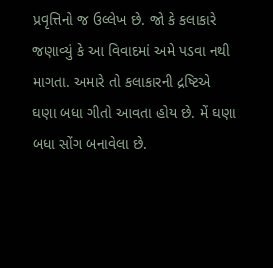પ્રવૃત્તિનો જ ઉલ્લેખ છે. જો કે કલાકારે જણાવ્યું કે આ વિવાદમાં અમે પડવા નથી માગતા. અમારે તો કલાકારની દ્રષ્ટિએ ઘણા બધા ગીતો આવતા હોય છે. મેં ઘણા બધા સોંગ બનાવેલા છે.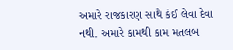અમારે રાજકારણ સાથે કંઈ લેવા દેવા નથી. અમારે કામથી કામ મતલબ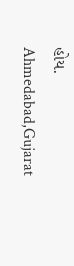હોય.
Ahmedabad,Gujarat